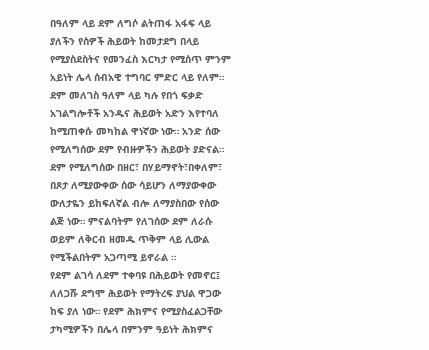በዓለም ላይ ደም ለግሶ ልትጠፋ አፋፍ ላይ ያለችን የሰዎች ሕይወት ከመታደግ በላይ የሚያስደስትና የመንፈስ እርካታ የሚሰጥ ምንም አይነት ሌላ ሰብአዊ ተግባር ምድር ላይ የለም።
ደም መለገስ ዓለም ላይ ካሉ የበጎ ፍቃድ አገልግሎቶች አንዱና ሕይወት አድን እየተባለ ከሚጠቀሱ መካከል ዋነኛው ነው። አንድ ሰው የሚለግሰው ደም የብዙዎችን ሕይወት ያድናል። ደም የሚለግሰው በዘር፣ በሃይማኖት፣በቀለም፣ በጾታ ለሚያውቀው ሰው ሳይሆን ለማያውቀው ውለታዬን ይከፍለኛል ብሎ ለማያስበው የሰው ልጅ ነው። ምናልባትም የለገሰው ደም ለራሱ ወይም ለቅርብ ዘመዱ ጥቅም ላይ ሊውል የሚችልበትም አጋጣሚ ይኖራል ።
የደም ልገሳ ለደም ተቀባዩ በሕይወት የመኖር፤ ለለጋሹ ደግሞ ሕይወት የማትረፍ ያህል ዋጋው ከፍ ያለ ነው። የደም ሕክምና የሚያስፈልጋቸው ታካሚዎችን በሌላ በምንም ዓይነት ሕክምና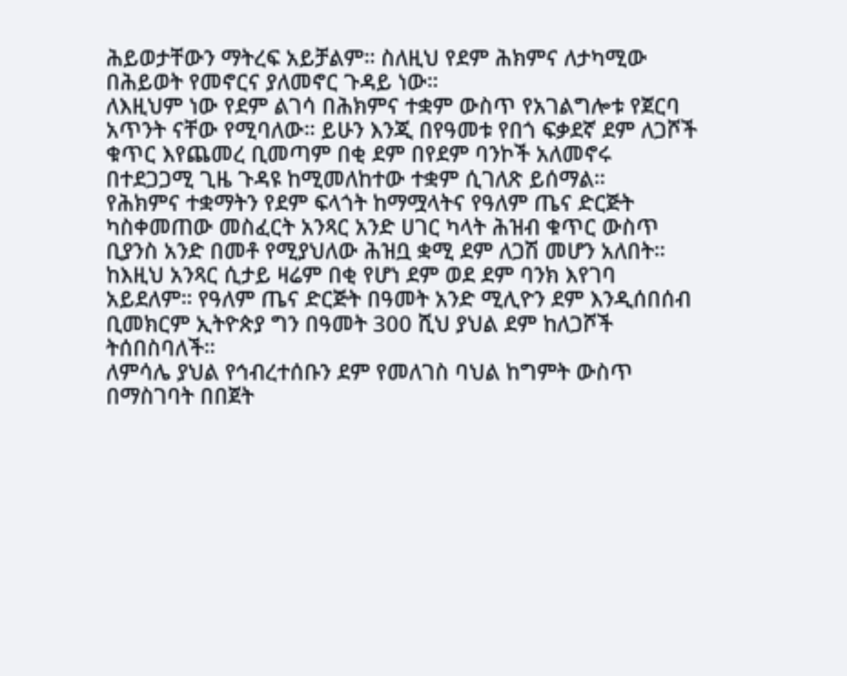ሕይወታቸውን ማትረፍ አይቻልም። ስለዚህ የደም ሕክምና ለታካሚው በሕይወት የመኖርና ያለመኖር ጉዳይ ነው።
ለእዚህም ነው የደም ልገሳ በሕክምና ተቋም ውስጥ የአገልግሎቱ የጀርባ አጥንት ናቸው የሚባለው። ይሁን እንጂ በየዓመቱ የበጎ ፍቃደኛ ደም ለጋሾች ቁጥር እየጨመረ ቢመጣም በቂ ደም በየደም ባንኮች አለመኖሩ በተደጋጋሚ ጊዜ ጉዳዩ ከሚመለከተው ተቋም ሲገለጽ ይሰማል።
የሕክምና ተቋማትን የደም ፍላጎት ከማሟላትና የዓለም ጤና ድርጅት ካስቀመጠው መስፈርት አንጻር አንድ ሀገር ካላት ሕዝብ ቁጥር ውስጥ ቢያንስ አንድ በመቶ የሚያህለው ሕዝቧ ቋሚ ደም ለጋሽ መሆን አለበት። ከእዚህ አንጻር ሲታይ ዛሬም በቂ የሆነ ደም ወደ ደም ባንክ እየገባ አይደለም። የዓለም ጤና ድርጅት በዓመት አንድ ሚሊዮን ደም እንዲሰበሰብ ቢመክርም ኢትዮጵያ ግን በዓመት 300 ሺህ ያህል ደም ከለጋሾች ትሰበስባለች።
ለምሳሌ ያህል የኅብረተሰቡን ደም የመለገስ ባህል ከግምት ውስጥ በማስገባት በበጀት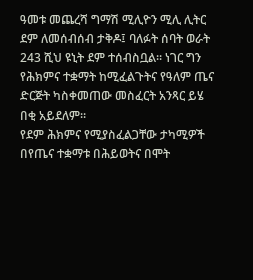ዓመቱ መጨረሻ ግማሽ ሚሊዮን ሚሊ ሊትር ደም ለመሰብሰብ ታቅዶ፤ ባለፉት ሰባት ወራት 243 ሺህ ዩኒት ደም ተሰብስቧል። ነገር ግን የሕክምና ተቋማት ከሚፈልጉትና የዓለም ጤና ድርጅት ካስቀመጠው መስፈርት አንጻር ይሄ በቂ አይደለም።
የደም ሕክምና የሚያስፈልጋቸው ታካሚዎች በየጤና ተቋማቱ በሕይወትና በሞት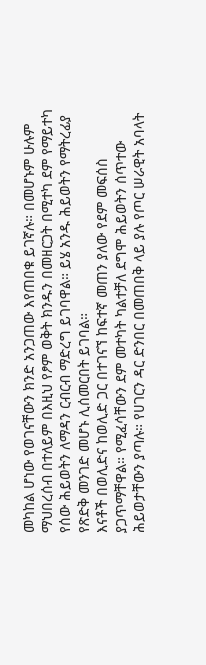መካከል ሆነው የወገናቸውን ክንድ አንጋጠው እየጠበቁ ይገኛሉ። በመሆኑም ሁሉም ማህበረሰብ በተለይም በእዚህ የፆም ወቅት ክንዱን በመዘርጋት በሚተካ ደም የማይተካ የሰው ሕይወትን ለማዳን ርብርብ ማድረግ ይገባዋል። ይሄ አንዱ ሕይወትን የማትረፊያ የጽድቅ መንገድ መሆኑ ሊሰመርበት ይገባል።
እናቶች በወሊድና ከወሊድ ጋር በተገናኘ ከፍተኛ መጠን ያለው የደም መፍሰስ ያጋጥማቸዋል። የሚፈሳቸውን ደም መተካት ካልተቻለ ደግሞ ሕይወትን ሰጥተው ሕይወታቸውን ያጣሉ። የሀገርን ዳር ድንበር በመጠበቅ ላይ ያሉ የጦር ሠራዊት አባላት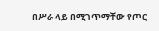በሥራ ላይ በሚገጥማቸው የጦር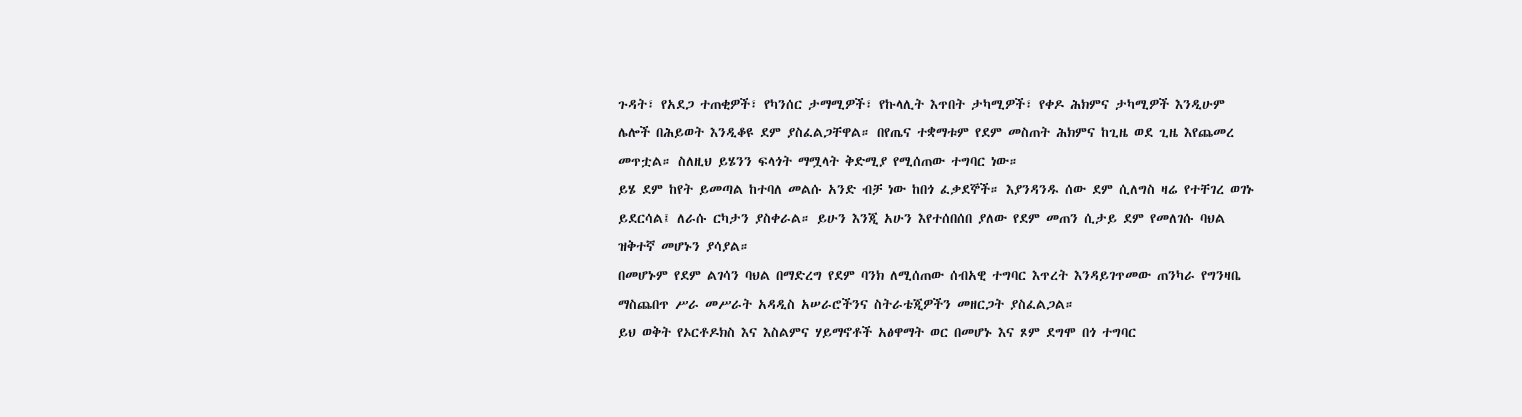ጉዳት፣ የአደጋ ተጠቂዎች፣ የካንሰር ታማሚዎች፣ የኩላሊት እጥበት ታካሚዎች፣ የቀዶ ሕክምና ታካሚዎች እንዲሁም ሌሎች በሕይወት እንዲቆዩ ደም ያስፈልጋቸዋል። በየጤና ተቋማቱም የደም መስጠት ሕክምና ከጊዜ ወደ ጊዜ እየጨመረ መጥቷል። ስለዚህ ይሄንን ፍላጎት ማሟላት ቅድሚያ የሚሰጠው ተግባር ነው።
ይሄ ደም ከየት ይመጣል ከተባለ መልሱ አንድ ብቻ ነው ከበጎ ፈቃደኞች። እያንዳንዱ ሰው ደም ሲለግስ ዛሬ የተቸገረ ወገኑ ይደርሳል፤ ለራሱ ርካታን ያስቀራል። ይሁን እንጂ አሁን እየተሰበሰበ ያለው የደም መጠን ሲታይ ደም የመለገሱ ባህል ዝቅተኛ መሆኑን ያሳያል።
በመሆኑም የደም ልገሳን ባህል በማድረግ የደም ባንክ ለሚሰጠው ሰብአዊ ተግባር እጥረት እንዳይገጥመው ጠንካራ የግንዛቤ ማስጨበጥ ሥራ መሥራት አዳዲስ አሠራሮችንና ስትራቴጂዎችን መዘርጋት ያስፈልጋል።
ይህ ወቅት የኦርቶዶክስ እና እስልምና ሃይማኖቶች አፅዋማት ወር በመሆኑ እና ጾም ደግሞ በጎ ተግባር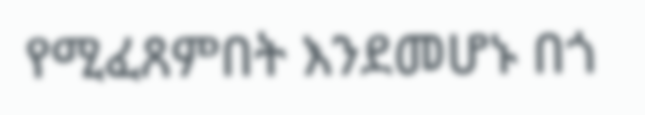የሚፈጸምበት እንደመሆኑ በጎ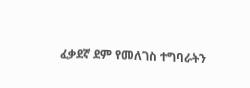ፈቃደኛ ደም የመለገስ ተግባራትን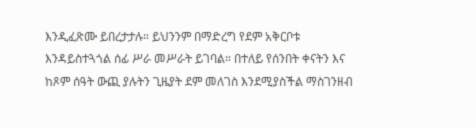እንዲፈጽሙ ይበረታታሉ። ይህንንም በማድረግ የደም አቅርቦቱ እንዳይስተጓጎል ሰፊ ሥራ መሥራት ይገባል። በተለይ የሰንበት ቀናትን እና ከጾም ሰዓት ውጪ ያሉትን ጊዜያት ደም መለገስ እንደሚያስችል ማስገንዘብ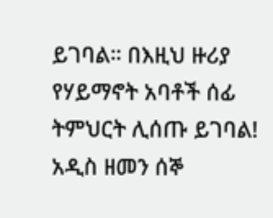ይገባል። በእዚህ ዙሪያ የሃይማኖት አባቶች ሰፊ ትምህርት ሊሰጡ ይገባል!
አዲስ ዘመን ሰኞ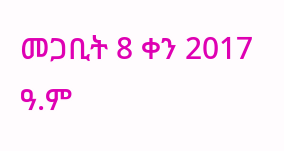መጋቢት 8 ቀን 2017 ዓ.ም